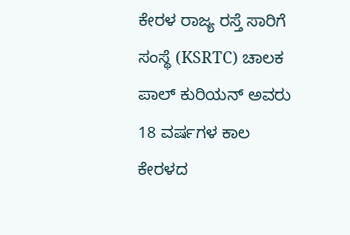ಕೇರಳ ರಾಜ್ಯ ರಸ್ತೆ ಸಾರಿಗೆ ಸಂಸ್ಥೆ (KSRTC) ಚಾಲಕ ಪಾಲ್ ಕುರಿಯನ್ ಅವರು 18 ವರ್ಷಗಳ ಕಾಲ ಕೇರಳದ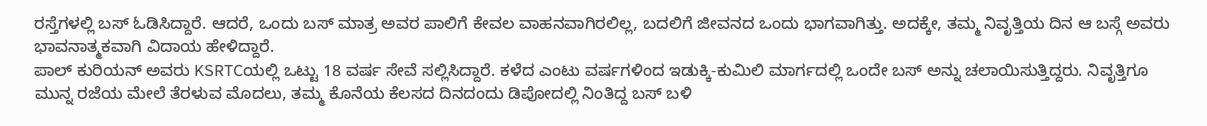ರಸ್ತೆಗಳಲ್ಲಿ ಬಸ್ ಓಡಿಸಿದ್ದಾರೆ. ಆದರೆ, ಒಂದು ಬಸ್ ಮಾತ್ರ ಅವರ ಪಾಲಿಗೆ ಕೇವಲ ವಾಹನವಾಗಿರಲಿಲ್ಲ, ಬದಲಿಗೆ ಜೀವನದ ಒಂದು ಭಾಗವಾಗಿತ್ತು. ಅದಕ್ಕೇ, ತಮ್ಮ ನಿವೃತ್ತಿಯ ದಿನ ಆ ಬಸ್ಗೆ ಅವರು ಭಾವನಾತ್ಮಕವಾಗಿ ವಿದಾಯ ಹೇಳಿದ್ದಾರೆ.
ಪಾಲ್ ಕುರಿಯನ್ ಅವರು KSRTCಯಲ್ಲಿ ಒಟ್ಟು 18 ವರ್ಷ ಸೇವೆ ಸಲ್ಲಿಸಿದ್ದಾರೆ. ಕಳೆದ ಎಂಟು ವರ್ಷಗಳಿಂದ ಇಡುಕ್ಕಿ-ಕುಮಿಲಿ ಮಾರ್ಗದಲ್ಲಿ ಒಂದೇ ಬಸ್ ಅನ್ನು ಚಲಾಯಿಸುತ್ತಿದ್ದರು. ನಿವೃತ್ತಿಗೂ ಮುನ್ನ ರಜೆಯ ಮೇಲೆ ತೆರಳುವ ಮೊದಲು, ತಮ್ಮ ಕೊನೆಯ ಕೆಲಸದ ದಿನದಂದು ಡಿಪೋದಲ್ಲಿ ನಿಂತಿದ್ದ ಬಸ್ ಬಳಿ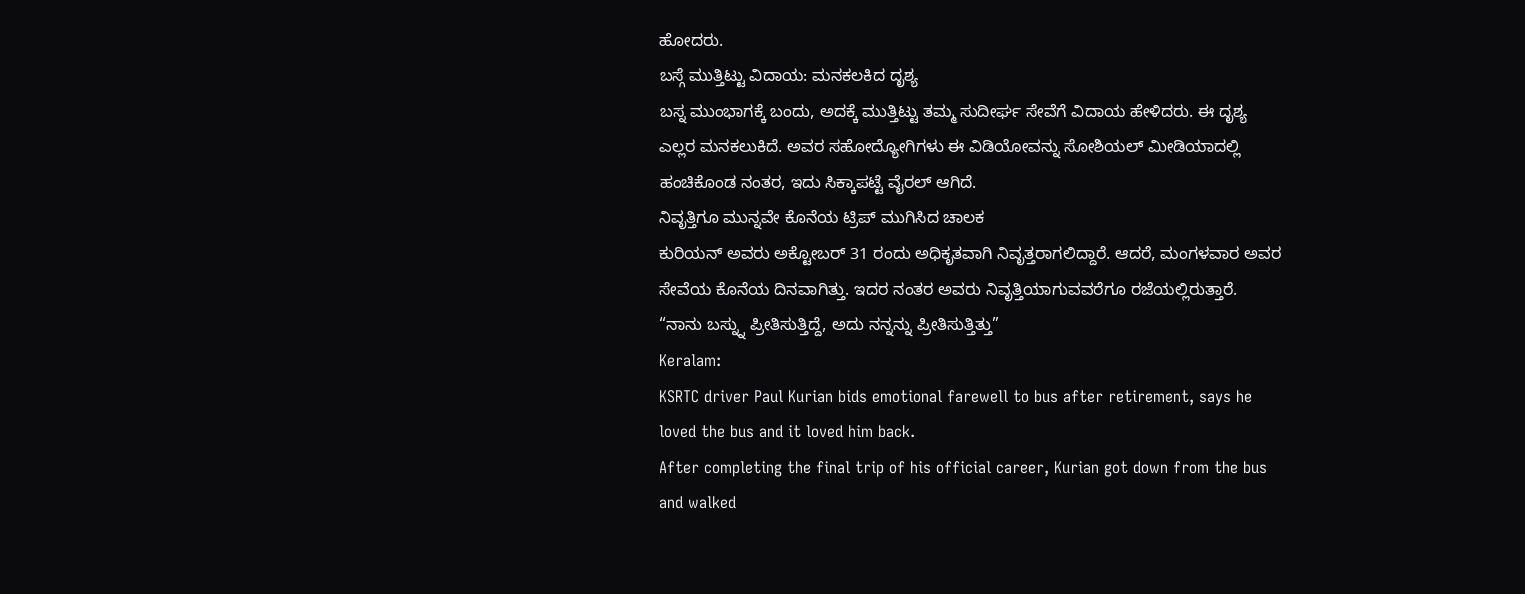ಹೋದರು.
ಬಸ್ಗೆ ಮುತ್ತಿಟ್ಟು ವಿದಾಯ: ಮನಕಲಕಿದ ದೃಶ್ಯ
ಬಸ್ನ ಮುಂಭಾಗಕ್ಕೆ ಬಂದು, ಅದಕ್ಕೆ ಮುತ್ತಿಟ್ಟು ತಮ್ಮ ಸುದೀರ್ಘ ಸೇವೆಗೆ ವಿದಾಯ ಹೇಳಿದರು. ಈ ದೃಶ್ಯ ಎಲ್ಲರ ಮನಕಲುಕಿದೆ. ಅವರ ಸಹೋದ್ಯೋಗಿಗಳು ಈ ವಿಡಿಯೋವನ್ನು ಸೋಶಿಯಲ್ ಮೀಡಿಯಾದಲ್ಲಿ ಹಂಚಿಕೊಂಡ ನಂತರ, ಇದು ಸಿಕ್ಕಾಪಟ್ಟೆ ವೈರಲ್ ಆಗಿದೆ.
ನಿವೃತ್ತಿಗೂ ಮುನ್ನವೇ ಕೊನೆಯ ಟ್ರಿಪ್ ಮುಗಿಸಿದ ಚಾಲಕ
ಕುರಿಯನ್ ಅವರು ಅಕ್ಟೋಬರ್ 31 ರಂದು ಅಧಿಕೃತವಾಗಿ ನಿವೃತ್ತರಾಗಲಿದ್ದಾರೆ. ಆದರೆ, ಮಂಗಳವಾರ ಅವರ ಸೇವೆಯ ಕೊನೆಯ ದಿನವಾಗಿತ್ತು. ಇದರ ನಂತರ ಅವರು ನಿವೃತ್ತಿಯಾಗುವವರೆಗೂ ರಜೆಯಲ್ಲಿರುತ್ತಾರೆ.
“ನಾನು ಬಸ್ನ್ನು ಪ್ರೀತಿಸುತ್ತಿದ್ದೆ, ಅದು ನನ್ನನ್ನು ಪ್ರೀತಿಸುತ್ತಿತ್ತು”
Keralam:
KSRTC driver Paul Kurian bids emotional farewell to bus after retirement, says he loved the bus and it loved him back.
After completing the final trip of his official career, Kurian got down from the bus and walked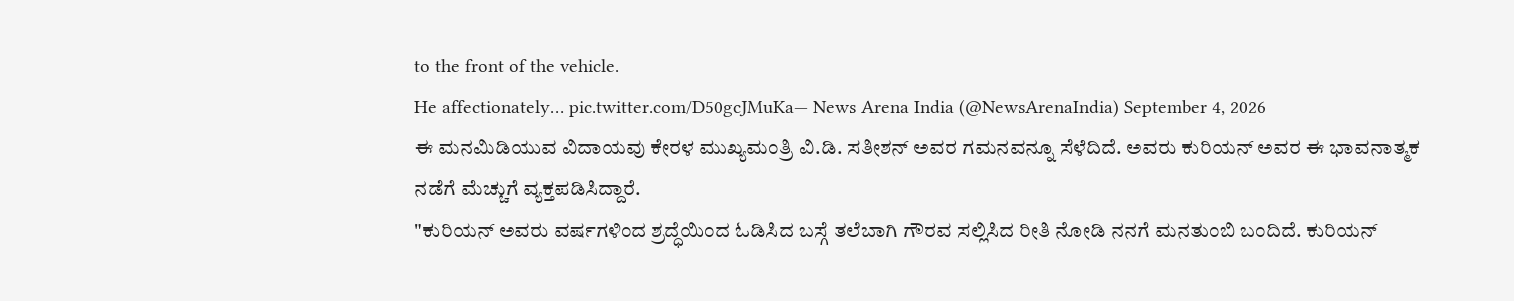to the front of the vehicle.
He affectionately… pic.twitter.com/D50gcJMuKa— News Arena India (@NewsArenaIndia) September 4, 2026
ಈ ಮನಮಿಡಿಯುವ ವಿದಾಯವು ಕೇರಳ ಮುಖ್ಯಮಂತ್ರಿ ವಿ.ಡಿ. ಸತೀಶನ್ ಅವರ ಗಮನವನ್ನೂ ಸೆಳೆದಿದೆ. ಅವರು ಕುರಿಯನ್ ಅವರ ಈ ಭಾವನಾತ್ಮಕ ನಡೆಗೆ ಮೆಚ್ಚುಗೆ ವ್ಯಕ್ತಪಡಿಸಿದ್ದಾರೆ.
"ಕುರಿಯನ್ ಅವರು ವರ್ಷಗಳಿಂದ ಶ್ರದ್ಧೆಯಿಂದ ಓಡಿಸಿದ ಬಸ್ಗೆ ತಲೆಬಾಗಿ ಗೌರವ ಸಲ್ಲಿಸಿದ ರೀತಿ ನೋಡಿ ನನಗೆ ಮನತುಂಬಿ ಬಂದಿದೆ. ಕುರಿಯನ್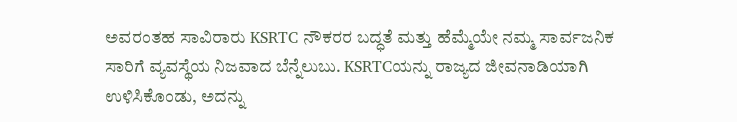ಅವರಂತಹ ಸಾವಿರಾರು KSRTC ನೌಕರರ ಬದ್ಧತೆ ಮತ್ತು ಹೆಮ್ಮೆಯೇ ನಮ್ಮ ಸಾರ್ವಜನಿಕ ಸಾರಿಗೆ ವ್ಯವಸ್ಥೆಯ ನಿಜವಾದ ಬೆನ್ನೆಲುಬು. KSRTCಯನ್ನು ರಾಜ್ಯದ ಜೀವನಾಡಿಯಾಗಿ ಉಳಿಸಿಕೊಂಡು, ಅದನ್ನು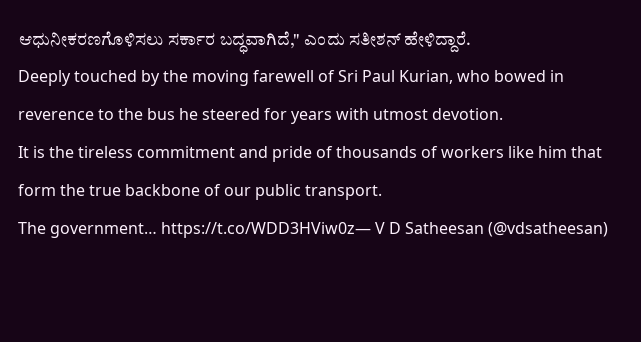ಆಧುನೀಕರಣಗೊಳಿಸಲು ಸರ್ಕಾರ ಬದ್ಧವಾಗಿದೆ," ಎಂದು ಸತೀಶನ್ ಹೇಳಿದ್ದಾರೆ.
Deeply touched by the moving farewell of Sri Paul Kurian, who bowed in reverence to the bus he steered for years with utmost devotion.
It is the tireless commitment and pride of thousands of workers like him that form the true backbone of our public transport.
The government… https://t.co/WDD3HViw0z— V D Satheesan (@vdsatheesan)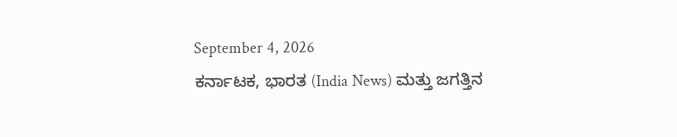September 4, 2026
ಕರ್ನಾಟಕ, ಭಾರತ (India News) ಮತ್ತು ಜಗತ್ತಿನ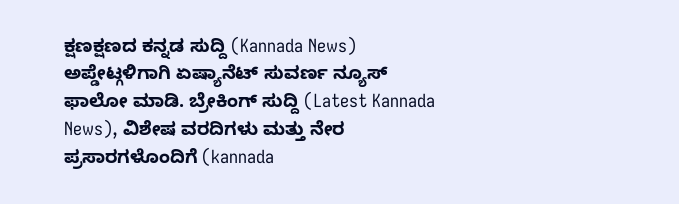ಕ್ಷಣಕ್ಷಣದ ಕನ್ನಡ ಸುದ್ದಿ (Kannada News) ಅಪ್ಡೇಟ್ಗಳಿಗಾಗಿ ಏಷ್ಯಾನೆಟ್ ಸುವರ್ಣ ನ್ಯೂಸ್ ಫಾಲೋ ಮಾಡಿ. ಬ್ರೇಕಿಂಗ್ ಸುದ್ದಿ (Latest Kannada News), ವಿಶೇಷ ವರದಿಗಳು ಮತ್ತು ನೇರ ಪ್ರಸಾರಗಳೊಂದಿಗೆ (kannada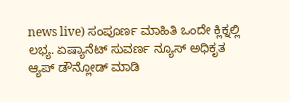news live) ಸಂಪೂರ್ಣ ಮಾಹಿತಿ ಒಂದೇ ಕ್ಲಿಕ್ನಲ್ಲಿ ಲಭ್ಯ. ಏಷ್ಯಾನೆಟ್ ಸುವರ್ಣ ನ್ಯೂಸ್ ಅಧಿಕೃತ ಆ್ಯಪ್ ಡೌನ್ಲೋಡ್ ಮಾಡಿ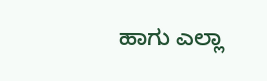ಹಾಗು ಎಲ್ಲಾ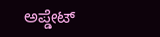ಅಪ್ಡೇಟ್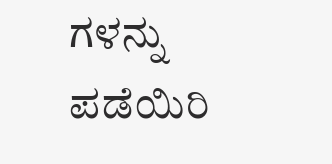ಗಳನ್ನು ಪಡೆಯಿರಿ